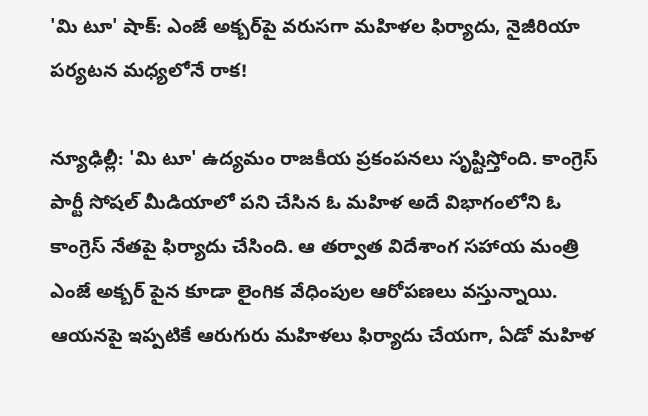'మి టూ' షాక్: ఎంజే అక్బర్‌పై వరుసగా మహిళల ఫిర్యాదు, నైజీరియా పర్యటన మధ్యలోనే రాక!

న్యూఢిల్లీ: 'మి టూ' ఉద్యమం రాజకీయ ప్రకంపనలు సృష్టిస్తోంది. కాంగ్రెస్ పార్టీ సోషల్ మీడియాలో పని చేసిన ఓ మహిళ అదే విభాగంలోని ఓ కాంగ్రెస్ నేతపై ఫిర్యాదు చేసింది. ఆ తర్వాత విదేశాంగ సహాయ మంత్రి ఎంజే అక్బర్ పైన కూడా లైంగిక వేధింపుల ఆరోపణలు వస్తున్నాయి. ఆయనపై ఇప్పటికే ఆరుగురు మహిళలు ఫిర్యాదు చేయగా, ఏడో మహిళ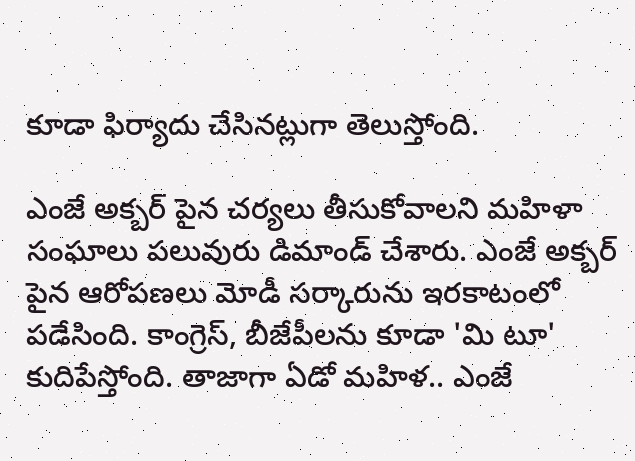కూడా ఫిర్యాదు చేసినట్లుగా తెలుస్తోంది.

ఎంజే అక్బర్ పైన చర్యలు తీసుకోవాలని మహిళా సంఘాలు పలువురు డిమాండ్ చేశారు. ఎంజే అక్బర్ పైన ఆరోపణలు మోడీ సర్కారును ఇరకాటంలో పడేసింది. కాంగ్రెస్, బీజేపీలను కూడా 'మి టూ' కుదిపేస్తోంది. తాజాగా ఏడో మహిళ.. ఎంజే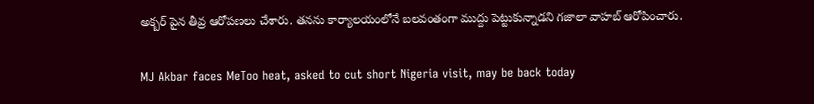అక్బర్ పైన తీవ్ర ఆరోపణలు చేశారు. తనను కార్యాలయంలోనే బలవంతంగా ముద్దు పెట్టుకున్నాడని గజాలా వాహబ్ ఆరోపించారు.

MJ Akbar faces MeToo heat, asked to cut short Nigeria visit, may be back today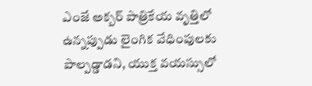ఎంజే అక్బర్ పాత్రికేయ వృత్తిలో ఉన్నప్పుడు లైంగిక వేధింపులకు పాల్పడ్డాడని, యుక్త వయస్సులో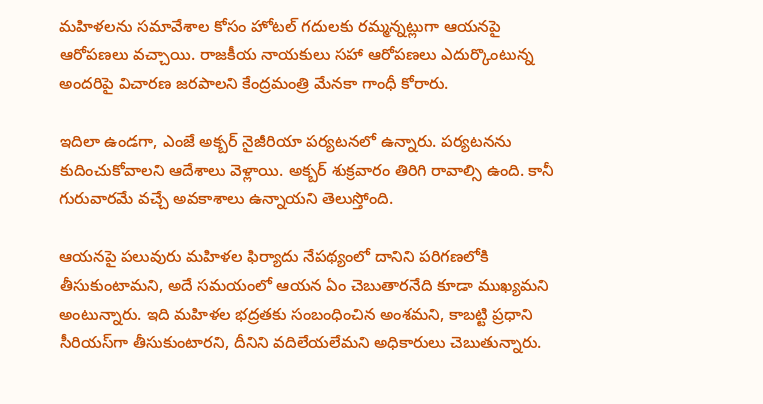మహిళలను సమావేశాల కోసం హోటల్ గదులకు రమ్మన్నట్లుగా ఆయనపై ఆరోపణలు వచ్చాయి. రాజకీయ నాయకులు సహా ఆరోపణలు ఎదుర్కొంటున్న అందరిపై విచారణ జరపాలని కేంద్రమంత్రి మేనకా గాంధీ కోరారు.

ఇదిలా ఉండగా, ఎంజే అక్బర్ నైజీరియా పర్యటనలో ఉన్నారు. పర్యటనను కుదించుకోవాలని ఆదేశాలు వెళ్లాయి. అక్బర్ శుక్రవారం తిరిగి రావాల్సి ఉంది. కానీ గురువారమే వచ్చే అవకాశాలు ఉన్నాయని తెలుస్తోంది.

ఆయనపై పలువురు మహిళల ఫిర్యాదు నేపథ్యంలో దానిని పరిగణలోకి తీసుకుంటామని, అదే సమయంలో ఆయన ఏం చెబుతారనేది కూడా ముఖ్యమని అంటున్నారు. ఇది మహిళల భద్రతకు సంబంధించిన అంశమని, కాబట్టి ప్రధాని సీరియస్‌గా తీసుకుంటారని, దీనిని వదిలేయలేమని అధికారులు చెబుతున్నారు.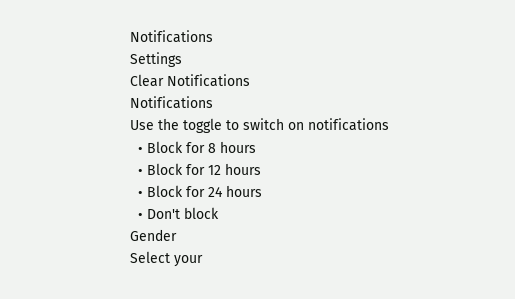Notifications
Settings
Clear Notifications
Notifications
Use the toggle to switch on notifications
  • Block for 8 hours
  • Block for 12 hours
  • Block for 24 hours
  • Don't block
Gender
Select your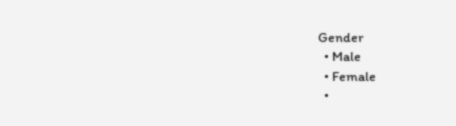Gender
  • Male
  • Female
  •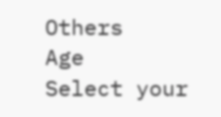Others
Age
Select your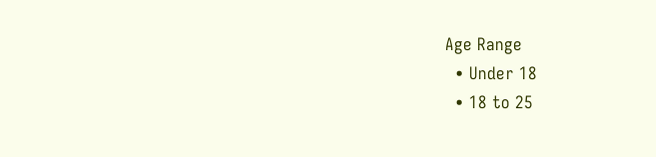Age Range
  • Under 18
  • 18 to 25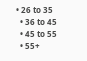• 26 to 35
  • 36 to 45
  • 45 to 55
  • 55+